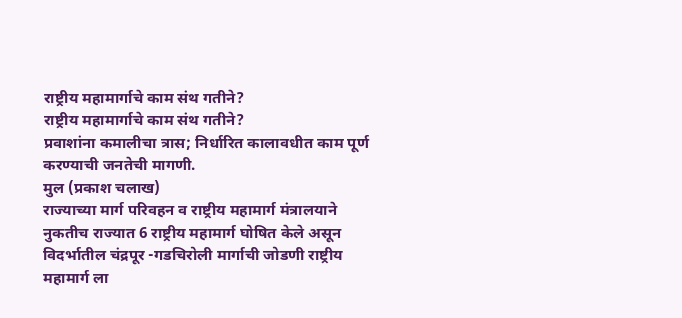राष्ट्रीय महामार्गाचे काम संथ गतीने?
राष्ट्रीय महामार्गाचे काम संथ गतीने?
प्रवाशांना कमालीचा त्रास; निर्धारित कालावधीत काम पूर्ण करण्याची जनतेची मागणी.
मुल (प्रकाश चलाख)
राज्याच्या मार्ग परिवहन व राष्ट्रीय महामार्ग मंत्रालयाने नुकतीच राज्यात 6 राष्ट्रीय महामार्ग घोषित केले असून विदर्भातील चंद्रपूर -गडचिरोली मार्गाची जोडणी राष्ट्रीय महामार्ग ला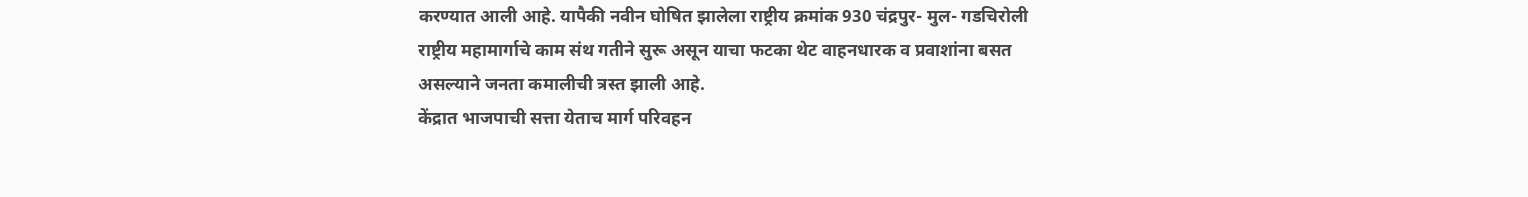करण्यात आली आहे. यापैकी नवीन घोषित झालेला राष्ट्रीय क्रमांक 930 चंद्रपुर- मुल- गडचिरोली राष्ट्रीय महामार्गाचे काम संथ गतीने सुरू असून याचा फटका थेट वाहनधारक व प्रवाशांना बसत असल्याने जनता कमालीची त्रस्त झाली आहे.
केंद्रात भाजपाची सत्ता येताच मार्ग परिवहन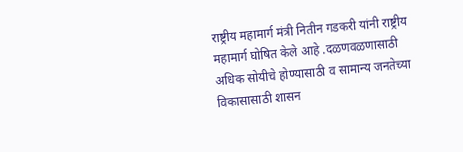राष्ट्रीय महामार्ग मंत्री नितीन गडकरी यांनी राष्ट्रीय महामार्ग घोषित केले आहे .दळणवळणासाठी अधिक सोयीचे होण्यासाठी व सामान्य जनतेच्या विकासासाठी शासन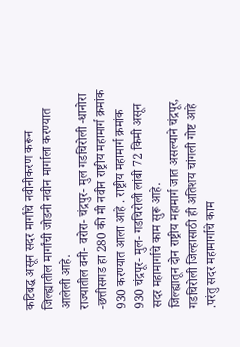कटिबद्ध असून सदर मार्गांचे नवीनीकरण करून जिल्ह्यातील मार्गांची जोडनी नवीन मार्गाला करण्यात आलेली आहे.
राज्यातील वनी- वरोरा- चंद्रपुर- मुल गडचिरोली -धानोरा -छत्तीसगड हा 280 की मी नवीन राष्ट्रीय महामार्ग क्रमांक 930 करण्यात आला आहे . राष्ट्रीय महामार्ग क्रमांक 930 चंद्रपूर- मुल- गडचिरोली लांबी 72 किमी असून सदर महामार्गाचे काम सुरू आहे.
जिल्ह्यातून दोन राष्ट्रीय महामार्ग जात असल्याने चंद्रपूर, गडचिरोली जिल्हासाठी ही अतिशय चांगली गोष्ट आहे .परंतु सदर महामार्गाचे काम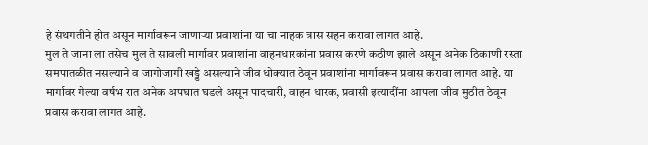हे संथगतीने होत असून मार्गावरून जाणाऱ्या प्रवाशांना या चा नाहक त्रास सहन करावा लागत आहे.
मुल ते जाना ला तसेच मुल ते सावली मार्गावर प्रवाशांना वाहनधारकांना प्रवास करणे कठीण झाले असून अनेक ठिकाणी रस्ता समपातळीत नसल्याने व जागोजागी खड्डे असल्याने जीव धोक्यात ठेवून प्रवाशांना मार्गावरून प्रवास करावा लागत आहे. या मार्गावर गेल्या वर्षभ रात अनेक अपघात घडले असून पादचारी, वाहन धारक, प्रवासी इत्यादींना आपला जीव मुठीत ठेवून प्रवास करावा लागत आहे.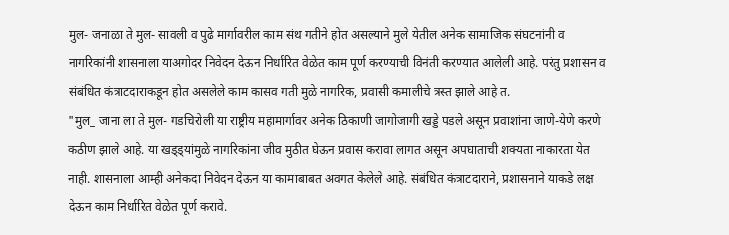मुल- जनाळा ते मुल- सावली व पुढे मार्गावरील काम संथ गतीने होत असल्याने मुले येतील अनेक सामाजिक संघटनांनी व नागरिकांनी शासनाला याअगोदर निवेदन देऊन निर्धारित वेळेत काम पूर्ण करण्याची विनंती करण्यात आलेली आहे. परंतु प्रशासन व संबंधित कंत्राटदाराकडून होत असलेले काम कासव गती मुळे नागरिक, प्रवासी कमालीचे त्रस्त झाले आहे त.
"मुल_ जाना ला ते मुल- गडचिरोली या राष्ट्रीय महामार्गावर अनेक ठिकाणी जागोजागी खड्डे पडले असून प्रवाशांना जाणे-येणे करणे कठीण झाले आहे. या खड्ड्यांमुळे नागरिकांना जीव मुठीत घेऊन प्रवास करावा लागत असून अपघाताची शक्यता नाकारता येत नाही. शासनाला आम्ही अनेकदा निवेदन देऊन या कामाबाबत अवगत केलेले आहे. संबंधित कंत्राटदाराने, प्रशासनाने याकडे लक्ष देऊन काम निर्धारित वेळेत पूर्ण करावे.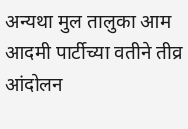अन्यथा मुल तालुका आम आदमी पार्टीच्या वतीने तीव्र आंदोलन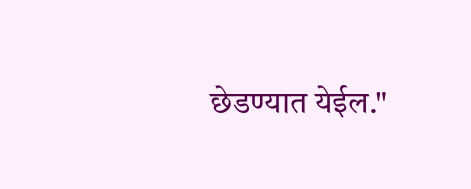छेडण्यात येईल."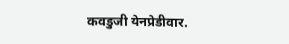कवडुजी येनप्रेडीवार.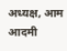अध्यक्ष, आम आदमी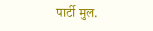पार्टी मुल.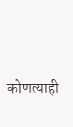कोणत्याही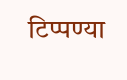टिप्पण्या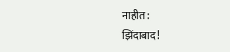नाहीत:
झिंदाबाद!